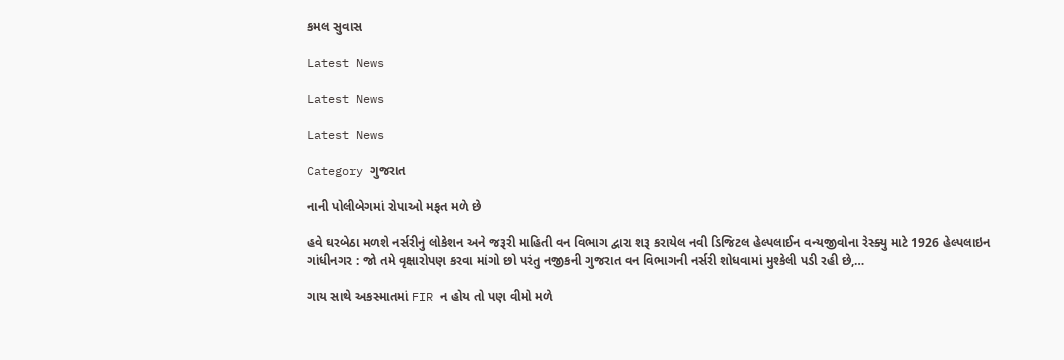કમલ સુવાસ

Latest News

Latest News

Latest News

Category ગુજરાત

નાની પોલીબેગમાં રોપાઓ મફત મળે છે

હવે ઘરબેઠા મળશે નર્સરીનું લોકેશન અને જરૂરી માહિતી વન વિભાગ દ્વારા શરૂ કરાયેલ નવી ડિજિટલ હેલ્પલાઈન વન્યજીવોના રેસ્ક્યુ માટે 1926 હેલ્પલાઇન ગાંધીનગર : જો તમે વૃક્ષારોપણ કરવા માંગો છો પરંતુ નજીકની ગુજરાત વન વિભાગની નર્સરી શોધવામાં મુશ્કેલી પડી રહી છે,…

ગાય સાથે અકસ્માતમાં FIR ન હોય તો પણ વીમો મળે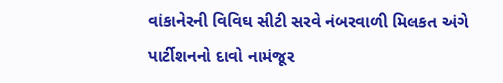વાંકાનેરની વિવિઘ સીટી સરવે નંબરવાળી મિલકત અંગે પાર્ટીશનનો દાવો નામંજૂર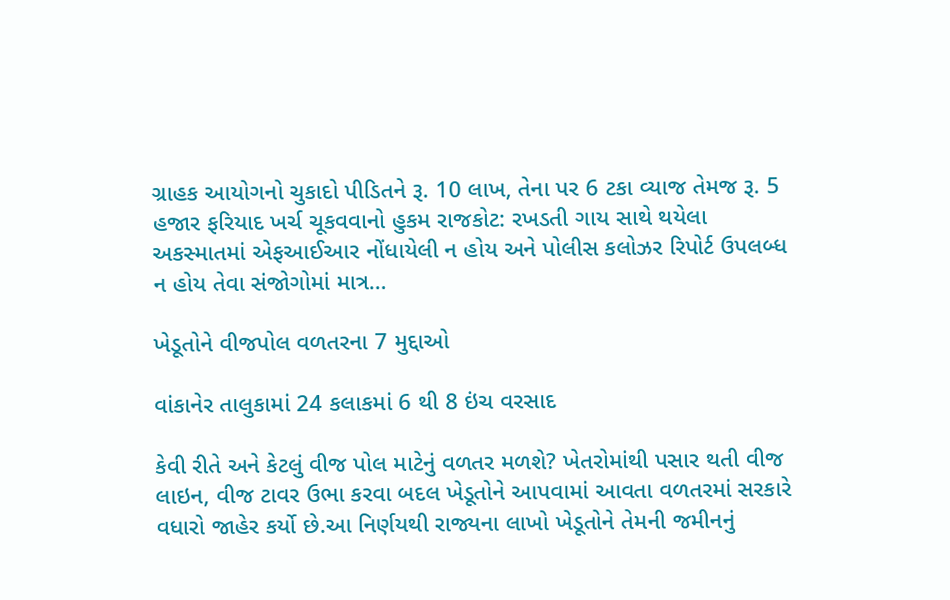ગ્રાહક આયોગનો ચુકાદો પીડિતને રૂ. 10 લાખ, તેના પર 6 ટકા વ્યાજ તેમજ રૂ. 5 હજાર ફરિયાદ ખર્ચ ચૂકવવાનો હુકમ રાજકોટ: રખડતી ગાય સાથે થયેલા અકસ્માતમાં એફઆઈઆર નોંધાયેલી ન હોય અને પોલીસ કલોઝર રિપોર્ટ ઉપલબ્ધ ન હોય તેવા સંજોગોમાં માત્ર…

ખેડૂતોને વીજપોલ વળતરના 7 મુદ્દાઓ

વાંકાનેર તાલુકામાં 24 કલાકમાં 6 થી 8 ઇંચ વરસાદ

કેવી રીતે અને કેટલું વીજ પોલ માટેનું વળતર મળશે? ખેતરોમાંથી પસાર થતી વીજ લાઇન, વીજ ટાવર ઉભા કરવા બદલ ખેડૂતોને આપવામાં આવતા વળતરમાં સરકારે વધારો જાહેર કર્યો છે.આ નિર્ણયથી રાજ્યના લાખો ખેડૂતોને તેમની જમીનનું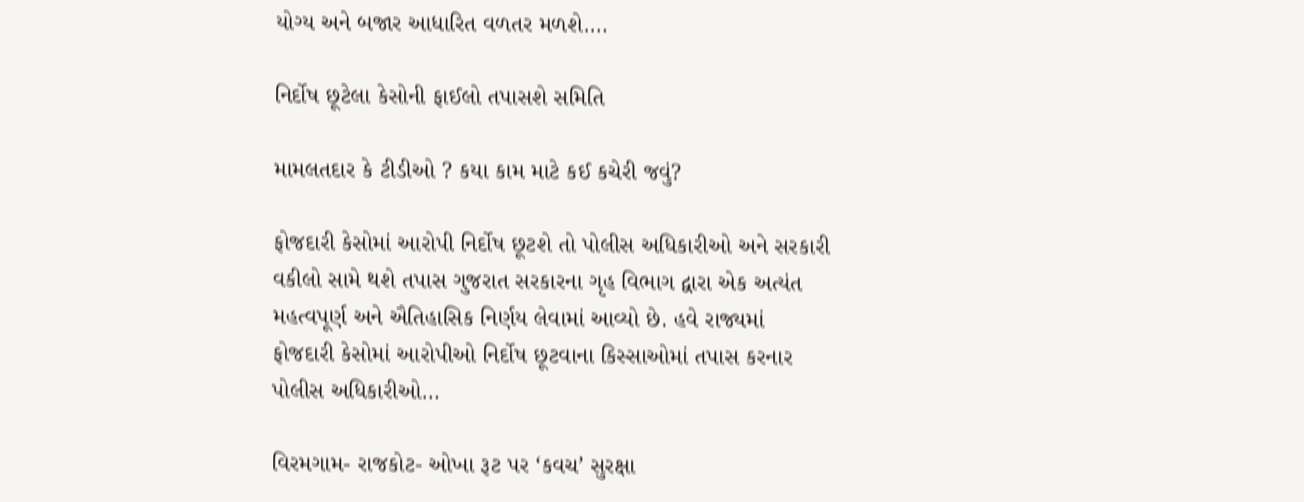યોગ્ય અને બજાર આધારિત વળતર મળશે.…

નિર્દોષ છૂટેલા કેસોની ફાઈલો તપાસશે સમિતિ

મામલતદાર કે ટીડીઓ ? કયા કામ માટે કઈ કચેરી જવું?

ફોજદારી કેસોમાં આરોપી નિર્દોષ છૂટશે તો પોલીસ અધિકારીઓ અને સરકારી વકીલો સામે થશે તપાસ ગુજરાત સરકારના ગૃહ વિભાગ દ્વારા એક અત્યંત મહત્વપૂર્ણ અને ઐતિહાસિક નિર્ણય લેવામાં આવ્યો છે. હવે રાજ્યમાં ફોજદારી કેસોમાં આરોપીઓ નિર્દોષ છૂટવાના કિસ્સાઓમાં તપાસ કરનાર પોલીસ અધિકારીઓ…

વિરમગામ- રાજકોટ- ઓખા રૂટ પર ‘કવચ’ સુરક્ષા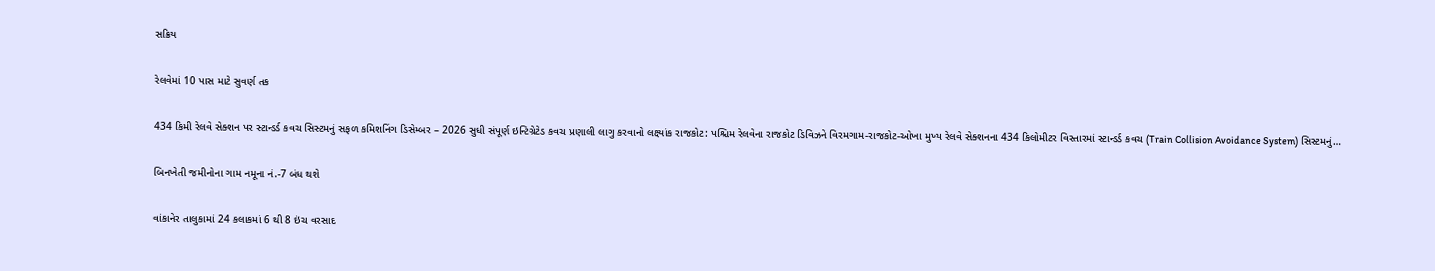સક્રિય

રેલવેમાં 10 પાસ માટે સુવર્ણ તક

434 કિમી રેલવે સેક્શન પર સ્ટાન્ડર્ડ કવચ સિસ્ટમનું સફળ કમિશનિંગ ડિસેમ્બર – 2026 સુધી સંપૂર્ણ ઇન્ટિગ્રેટેડ કવચ પ્રણાલી લાગુ કરવાનો લક્ષ્યાંક રાજકોટ: પશ્ચિમ રેલવેના રાજકોટ ડિવિઝને વિરમગામ-રાજકોટ-ઓખા મુખ્ય રેલવે સેક્શનના 434 કિલોમીટર વિસ્તારમાં સ્ટાન્ડર્ડ કવચ (Train Collision Avoidance System) સિસ્ટમનું…

બિનખેતી જમીનોના ગામ નમૂના નં.-7 બંધ થશે

વાંકાનેર તાલુકામાં 24 કલાકમાં 6 થી 8 ઇંચ વરસાદ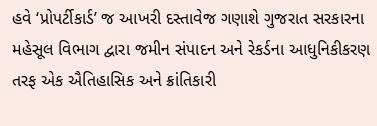હવે ‘પ્રોપર્ટીકાર્ડ’ જ આખરી દસ્તાવેજ ગણાશે ગુજરાત સરકારના મહેસૂલ વિભાગ દ્વારા જમીન સંપાદન અને રેકર્ડના આધુનિકીકરણ તરફ એક ઐતિહાસિક અને ક્રાંતિકારી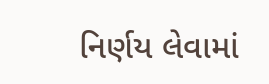નિર્ણય લેવામાં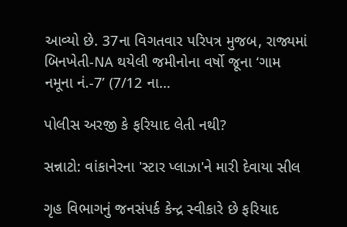આવ્યો છે. 37ના વિગતવાર પરિપત્ર મુજબ, રાજ્યમાં બિનખેતી-NA થયેલી જમીનોના વર્ષો જૂના ‘ગામ નમૂના નં.-7’ (7/12 ના…

પોલીસ અરજી કે ફરિયાદ લેતી નથી?

સન્નાટો: વાંકાનેરના 'સ્ટાર પ્લાઝા'ને મારી દેવાયા સીલ

ગૃહ વિભાગનું જનસંપર્ક કેન્દ્ર સ્વીકારે છે ફરિયાદ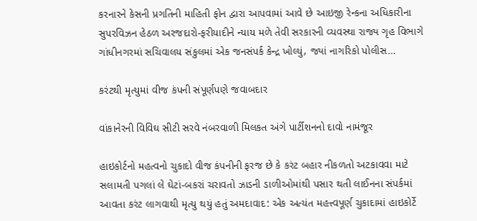કરનારને કેસની પ્રગતિની માહિતી ફોન દ્વારા આપવામાં આવે છે આઇજી રેન્કના અધિકારીના સુપરવિઝન હેઠળ અરજદારો-ફરીયાદીને ન્યાય મળે તેવી સરકારની વ્યવસ્થા રાજ્ય ગૃહ વિભાગે ગાંધીનગરમાં સચિવાલય સંકુલમાં એક જનસંપર્ક કેન્દ્ર ખોલ્યું, જ્યાં નાગરિકો પોલીસ…

કરંટથી મૃત્યુમાં વીજ કંપની સંપૂર્ણપણે જવાબદાર

વાંકાનેરની વિવિઘ સીટી સરવે નંબરવાળી મિલકત અંગે પાર્ટીશનનો દાવો નામંજૂર

હાઇકોર્ટનો મહત્વનો ચુકાદો વીજ કંપનીની ફરજ છે કે કરંટ બહાર નીકળતો અટકાવવા માટે સલામતી પગલાં લે ઘેટાં-બકરાં ચરાવતો ઝાડની ડાળીઓમાંથી પસાર થતી લાઈનના સંપર્કમાં આવતા કરંટ લાગવાથી મૃત્યુ થયું હતું અમદાવાદ: એક અત્યંત મહત્ત્વપૂર્ણ ચુકાદામાં હાઇકોર્ટે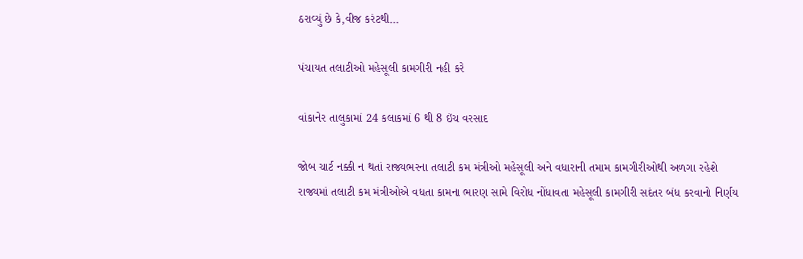ઠરાવ્યું છે કે,વીજ કરંટથી…

પંચાયત તલાટીઓ મહેસૂલી કામગીરી નહી કરે

વાંકાનેર તાલુકામાં 24 કલાકમાં 6 થી 8 ઇંચ વરસાદ

જોબ ચાર્ટ નક્કી ન થતાં રાજ્યભરના તલાટી કમ મંત્રીઓ મહેસૂલી અને વધારાની તમામ કામગીરીઓથી અળગા રહેશે રાજ્યમાં તલાટી કમ મંત્રીઓએ વધતા કામના ભારણ સામે વિરોધ નોંધાવતા મહેસૂલી કામગીરી સદંતર બંધ કરવાનો નિર્ણય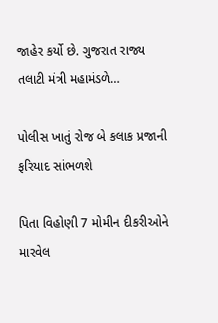જાહેર કર્યો છે. ગુજરાત રાજ્ય તલાટી મંત્રી મહામંડળે…

પોલીસ ખાતું રોજ બે કલાક પ્રજાની ફરિયાદ સાંભળશે

પિતા વિહોણી 7 મોમીન દીકરીઓને મારવેલ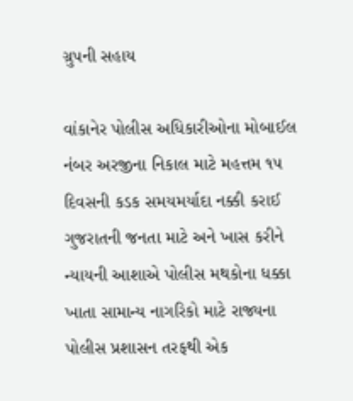ગ્રુપની સહાય

વાંકાનેર પોલીસ અધિકારીઓના મોબાઈલ નંબર અરજીના નિકાલ માટે મહત્તમ ૧૫ દિવસની કડક સમયમર્યાદા નક્કી કરાઈ ગુજરાતની જનતા માટે અને ખાસ કરીને ન્યાયની આશાએ પોલીસ મથકોના ધક્કા ખાતા સામાન્ય નાગરિકો માટે રાજ્યના પોલીસ પ્રશાસન તરફથી એક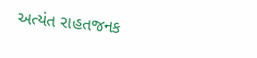અત્યંત રાહતજનક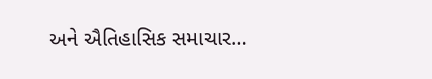અને ઐતિહાસિક સમાચાર…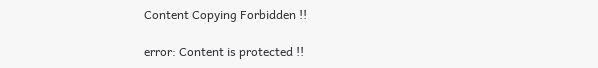Content Copying Forbidden !!

error: Content is protected !!